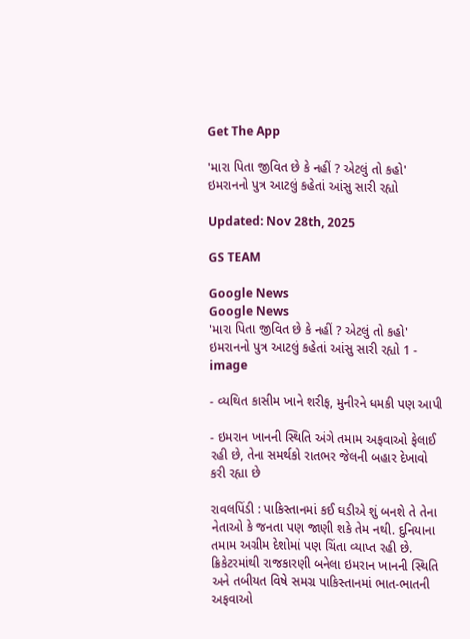Get The App

'મારા પિતા જીવિત છે કે નહીં ? એટલું તો કહો' ઇમરાનનો પુત્ર આટલું કહેતાં આંસુ સારી રહ્યો

Updated: Nov 28th, 2025

GS TEAM

Google News
Google News
'મારા પિતા જીવિત છે કે નહીં ? એટલું તો કહો' ઇમરાનનો પુત્ર આટલું કહેતાં આંસુ સારી રહ્યો 1 - image

- વ્યથિત કાસીમ ખાને શરીફ, મુનીરને ધમકી પણ આપી

- ઇમરાન ખાનની સ્થિતિ અંગે તમામ અફવાઓ ફેલાઈ રહી છે, તેના સમર્થકો રાતભર જેલની બહાર દેખાવો કરી રહ્યા છે

રાવલપિંડી : પાકિસ્તાનમાં કઈ ઘડીએ શું બનશે તે તેના નેતાઓ કે જનતા પણ જાણી શકે તેમ નથી. દુનિયાના તમામ અગ્રીમ દેશોમાં પણ ચિંતા વ્યાપ્ત રહી છે. ક્રિકેટરમાંથી રાજકારણી બનેલા ઇમરાન ખાનની સ્થિતિ અને તબીયત વિષે સમગ્ર પાકિસ્તાનમાં ભાત-ભાતની અફવાઓ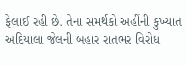ફેલાઈ રહી છે. તેના સમર્થકો અહીંની કુખ્યાત અદિયાલા જેલની બહાર રાતભર વિરોધ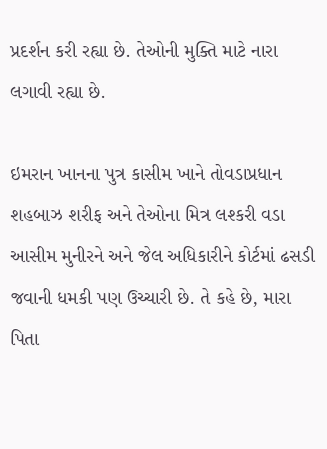પ્રદર્શન કરી રહ્યા છે. તેઓની મુક્તિ માટે નારા લગાવી રહ્યા છે.

ઇમરાન ખાનના પુત્ર કાસીમ ખાને તોવડાપ્રધાન શહબાઝ શરીફ અને તેઓના મિત્ર લશ્કરી વડા આસીમ મુનીરને અને જેલ અધિકારીને કોર્ટમાં ઢસડી જવાની ધમકી પણ ઉચ્ચારી છે. તે કહે છે, મારા પિતા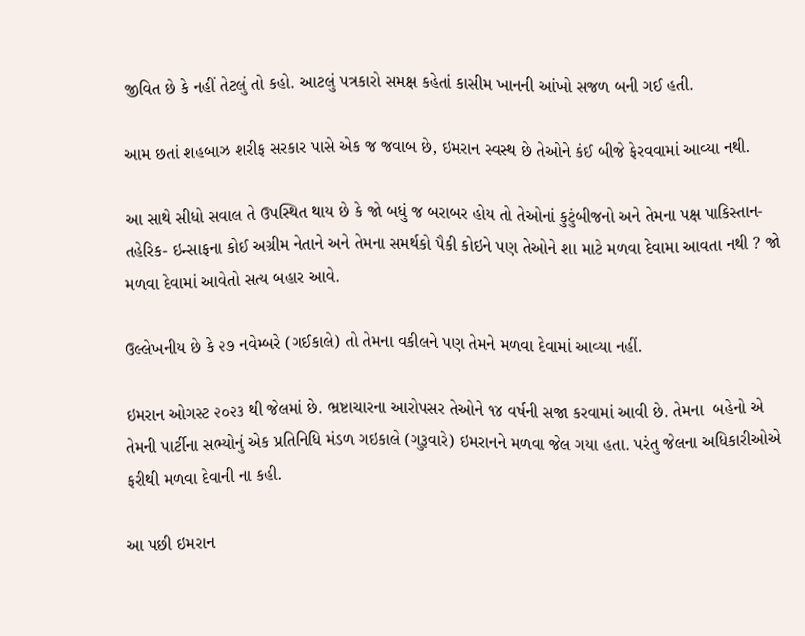જીવિત છે કે નહીં તેટલું તો કહો. આટલું પત્રકારો સમક્ષ કહેતાં કાસીમ ખાનની આંખો સજળ બની ગઈ હતી.

આમ છતાં શહબાઝ શરીફ સરકાર પાસે એક જ જવાબ છે, ઇમરાન સ્વસ્થ છે તેઓને કંઈ બીજે ફેરવવામાં આવ્યા નથી.

આ સાથે સીધો સવાલ તે ઉપસ્થિત થાય છે કે જો બધું જ બરાબર હોય તો તેઓનાં કુટુંબીજનો અને તેમના પક્ષ પાકિસ્તાન- તહેરિક- ઇન્સાફના કોઈ અગ્રીમ નેતાને અને તેમના સમર્થકો પૈકી કોઇને પણ તેઓને શા માટે મળવા દેવામા આવતા નથી ? જો મળવા દેવામાં આવેતો સત્ય બહાર આવે.

ઉલ્લેખનીય છે કે ૨૭ નવેમ્બરે (ગઈકાલે) તો તેમના વકીલને પણ તેમને મળવા દેવામાં આવ્યા નહીં.

ઇમરાન ઓગસ્ટ ૨૦૨૩ થી જેલમાં છે. ભ્રષ્ટાચારના આરોપસર તેઓને ૧૪ વર્ષની સજા કરવામાં આવી છે. તેમના  બહેનો એ તેમની પાર્ટીના સભ્યોનું એક પ્રતિનિધિ મંડળ ગઇકાલે (ગુરૂવારે) ઇમરાનને મળવા જેલ ગયા હતા. પરંતુ જેલના અધિકારીઓએ ફરીથી મળવા દેવાની ના કહી.

આ પછી ઇમરાન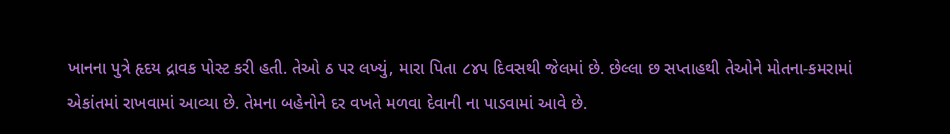ખાનના પુત્રે હૃદય દ્રાવક પોસ્ટ કરી હતી. તેઓ ઠ પર લખ્યું, મારા પિતા ૮૪૫ દિવસથી જેલમાં છે. છેલ્લા છ સપ્તાહથી તેઓને મોતના-કમરામાં એકાંતમાં રાખવામાં આવ્યા છે. તેમના બહેનોને દર વખતે મળવા દેવાની ના પાડવામાં આવે છે.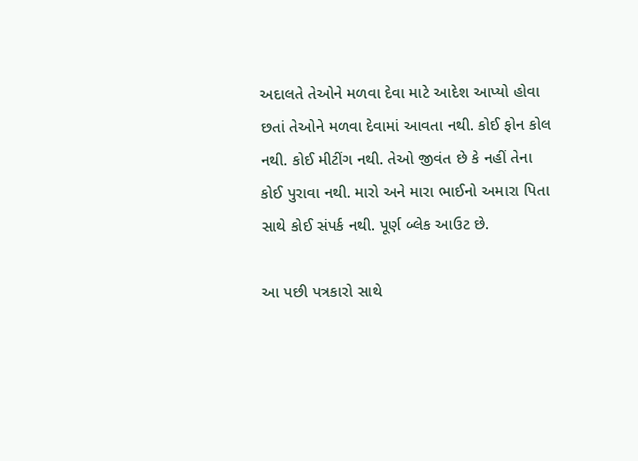અદાલતે તેઓને મળવા દેવા માટે આદેશ આપ્યો હોવા છતાં તેઓને મળવા દેવામાં આવતા નથી. કોઈ ફોન કોલ નથી. કોઈ મીટીંગ નથી. તેઓ જીવંત છે કે નહીં તેના કોઈ પુરાવા નથી. મારો અને મારા ભાઈનો અમારા પિતા સાથે કોઈ સંપર્ક નથી. પૂર્ણ બ્લેક આઉટ છે.

આ પછી પત્રકારો સાથે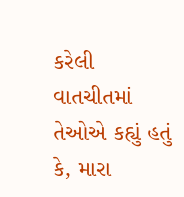કરેલી વાતચીતમાં તેઓએ કહ્યું હતું કે, મારા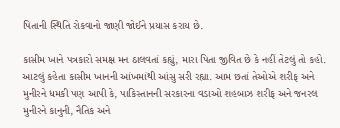પિતાની સ્થિતિ રોકવાનો જાણી જોઈને પ્રયાસ કરાય છે.

કાસીમ ખાને પત્રકારો સમક્ષ મન ઠાલવતાં કહ્યું, મારા પિતા જીવિત છે કે નહીં તેટલું તો કહો. આટલું કહેતા કાસીમ ખાનની આંખમાંથી આંસુ સરી રહ્યા. આમ છતાં તેઓએ શરીફ અને મુનીરને ધમકી પણ આપી કે, પાકિસ્તાનની સરકારના વડાઓ શહબાઝ શરીફ અને જનરલ મુનીરને કાનુની, નૈતિક અને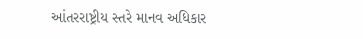આંતરરાષ્ટ્રીય સ્તરે માનવ અધિકાર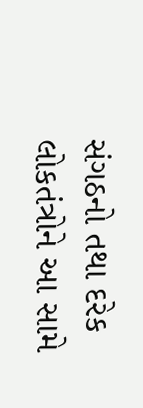સંગઠનો તથા દરેક લોકતંત્રોને આ સામે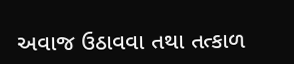અવાજ ઉઠાવવા તથા તત્કાળ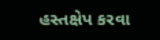હસ્તક્ષેપ કરવા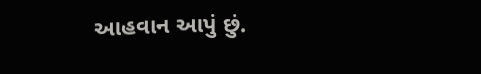આહવાન આપું છું.